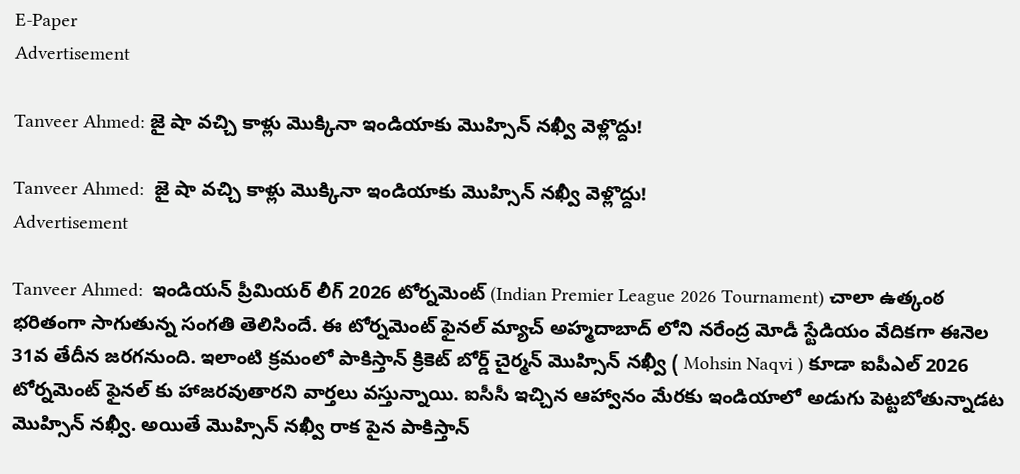E-Paper
Advertisement

Tanveer Ahmed: జై షా వ‌చ్చి కాళ్లు మొక్కినా ఇండియాకు మొహ్సిన్ న‌ఖ్వీ వెళ్లొద్దు!

Tanveer Ahmed:  జై షా వ‌చ్చి కాళ్లు మొక్కినా ఇండియాకు మొహ్సిన్ న‌ఖ్వీ వెళ్లొద్దు!
Advertisement

Tanveer Ahmed:  ఇండియన్ ప్రీమియర్ లీగ్ 2026 టోర్నమెంట్ (Indian Premier League 2026 Tournament) చాలా ఉత్కంఠ భరితంగా సాగుతున్న సంగతి తెలిసిందే. ఈ టోర్నమెంట్ ఫైనల్ మ్యాచ్ అహ్మదాబాద్ లోని నరేంద్ర మోడీ స్టేడియం వేదికగా ఈనెల 31వ తేదీన జరగనుంది. ఇలాంటి క్రమంలో పాకిస్తాన్ క్రికెట్ బోర్డ్ చైర్మన్ మొహ్సిన్ నఖ్వీ ( Mohsin Naqvi ) కూడా ఐపీఎల్ 2026 టోర్నమెంట్ ఫైనల్ కు హాజరవుతారని వార్తలు వస్తున్నాయి. ఐసీసీ ఇచ్చిన ఆహ్వానం మేరకు ఇండియాలో అడుగు పెట్టబోతున్నాడట మొహ్సిన్ నఖ్వీ. అయితే మొహ్సిన్ నఖ్వీ రాక పైన పాకిస్తాన్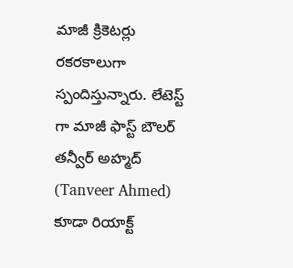మాజీ క్రికెటర్లు రకరకాలుగా స్పందిస్తున్నారు. లేటెస్ట్ గా మాజీ ఫాస్ట్ బౌలర్ తన్వీర్ అహ్మద్ (Tanveer Ahmed) కూడా రియాక్ట్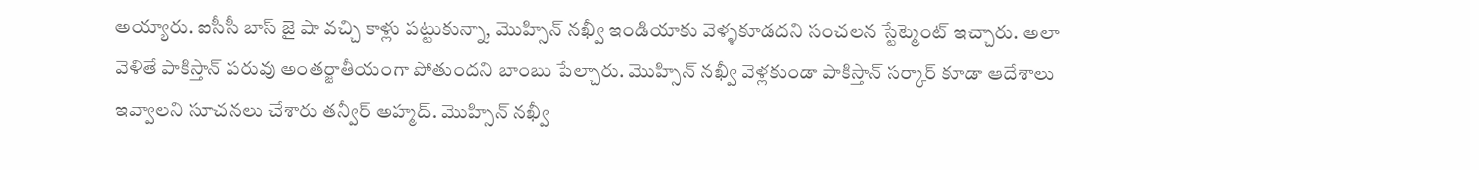అయ్యారు. ఐసీసీ బాస్ జై షా వచ్చి కాళ్లు పట్టుకున్నా, మొహ్సిన్ నఖ్వీ ఇండియాకు వెళ్ళకూడదని సంచలన స్టేట్మెంట్ ఇచ్చారు. అలా వెళితే పాకిస్తాన్ పరువు అంతర్జాతీయంగా పోతుందని బాంబు పేల్చారు. మొహ్సిన్ నఖ్వీ వెళ్లకుండా పాకిస్తాన్ సర్కార్ కూడా ఆదేశాలు ఇవ్వాలని సూచనలు చేశారు తన్వీర్ అహ్మద్. మొహ్సిన్ నఖ్వీ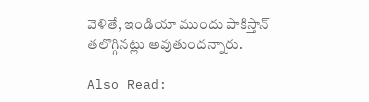వెళితే, ఇండియా ముందు పాకిస్తాన్ త‌లొగ్గిన‌ట్లు అవుతుంద‌న్నారు.

Also Read: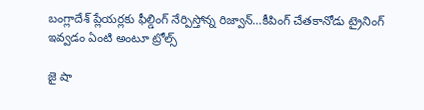బంగ్లాదేశ్ ప్లేయ‌ర్ల‌కు ఫీల్డింగ్ నేర్పిస్తోన్న రిజ్వాన్‌…కీపింగ్ చేత‌కానోడు ట్రైనింగ్ ఇవ్వ‌డం ఏంటి అంటూ ట్రోల్స్‌

జై షా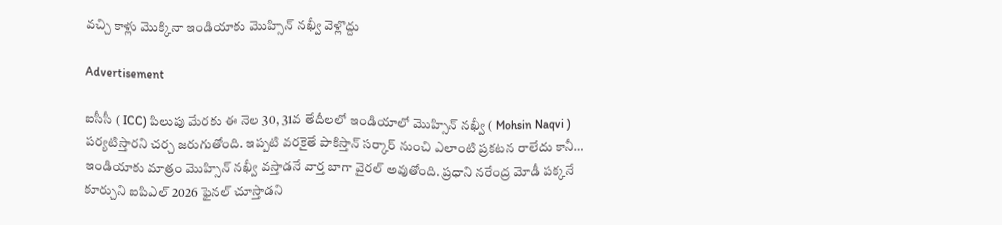వ‌చ్చి కాళ్లు మొక్కినా ఇండియాకు మొహ్సిన్ న‌ఖ్వీ వెళ్లొద్దు

Advertisement

ఐసీసీ ( ICC) పిలుపు మేరకు ఈ నెల 30, 31వ తేదీలలో ఇండియాలో మొహ్సిన్ న‌ఖ్వీ ( Mohsin Naqvi ) పర్యటిస్తారని చర్చ జరుగుతోంది. ఇప్పటి వరకైతే పాకిస్తాన్ సర్కార్ నుంచి ఎలాంటి ప్రకటన రాలేదు కానీ… ఇండియాకు మాత్రం మొహ్సిన్ న‌ఖ్వీ వస్తాడనే వార్త బాగా వైరల్ అవుతోంది. ప్రధాని నరేంద్ర మోడీ పక్కనే కూర్చుని ఐపిఎల్ 2026 ఫైనల్ చూస్తాడని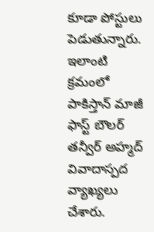కూడా పోస్టులు పెడుతున్నారు. ఇలాంటి క్రమంలో పాకిస్తాన్ మాజీ ఫాస్ట్ బౌలర్ తన్వీర్ అహ్మద్ వివాదాస్పద వ్యాఖ్యలు చేశారు.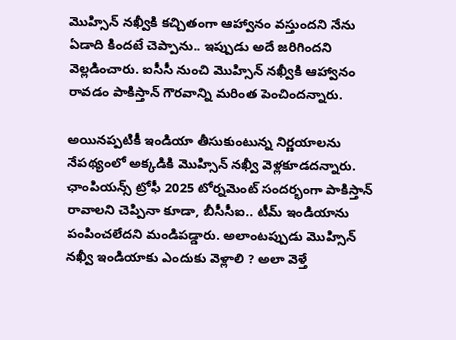మొహ్సిన్ న‌ఖ్వీకి కచ్చితంగా ఆహ్వానం వస్తుందని నేను ఏడాది కిందటే చెప్పాను.. ఇప్పుడు అదే జరిగిందని వెల్లడించారు. ఐసీసీ నుంచి మొహ్సిన్ న‌ఖ్వీకి ఆహ్వానం రావడం పాకిస్తాన్ గౌర‌వాన్ని మరింత పెంచిందన్నారు.

అయినప్పటికీ ఇండియా తీసుకుంటున్న నిర్ణయాలను నేపథ్యంలో అక్కడికి మొహ్సిన్ న‌ఖ్వీ వెళ్లకూడదన్నారు. ఛాంపియన్స్ ట్రోఫీ 2025 టోర్నమెంట్ సందర్భంగా పాకిస్తాన్ రావాలని చెప్పినా కూడా, బీసీసీఐ.. టీమ్ ఇండియాను పంపించలేదని మండిపడ్డారు. అలాంటప్పుడు మొహ్సిన్ న‌ఖ్వీ ఇండియాకు ఎందుకు వెళ్లాలి ? అలా వెళ్తే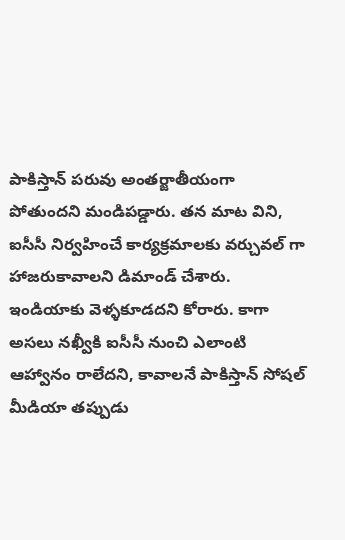పాకిస్తాన్ పరువు అంతర్జాతీయంగా పోతుందని మండిపడ్డారు. తన మాట విని, ఐసీసీ నిర్వహించే కార్యక్రమాలకు వర్చువల్ గా హాజరుకావాలని డిమాండ్ చేశారు. ఇండియాకు వెళ్ళకూడదని కోరారు. కాగా అస‌లు న‌ఖ్వీకి ఐసీసీ నుంచి ఎలాంటి ఆహ్వానం రాలేద‌ని, కావాల‌నే పాకిస్తాన్ సోష‌ల్ మీడియా త‌ప్పుడు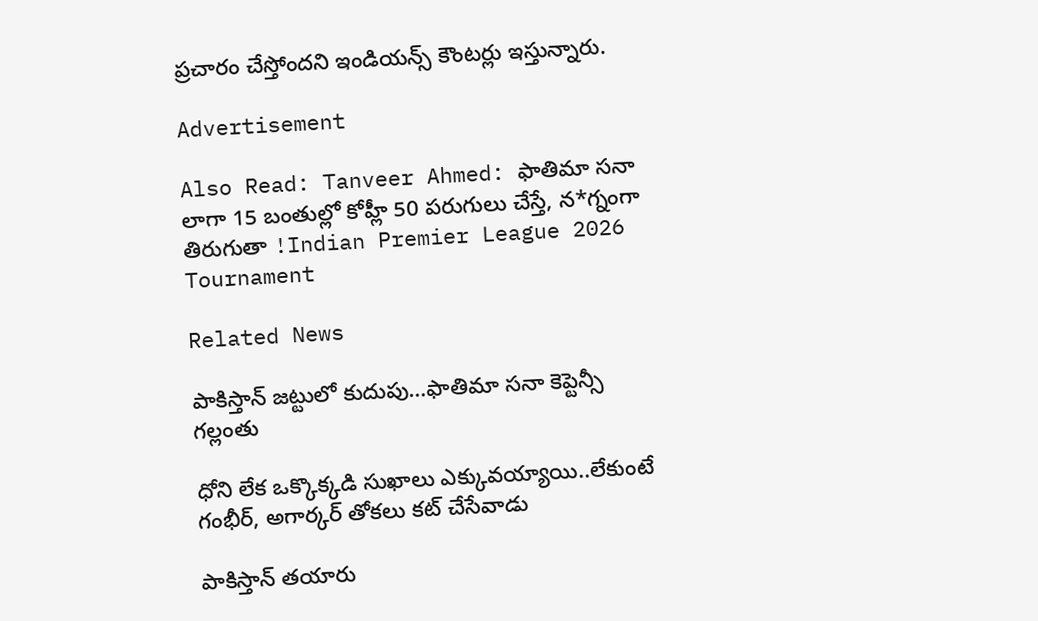ప్ర‌చారం చేస్తోంద‌ని ఇండియ‌న్స్ కౌంట‌ర్లు ఇస్తున్నారు.

Advertisement

Also Read: Tanveer Ahmed: ఫాతిమా సనా లాగా 15 బంతుల్లో కోహ్లీ 50 ప‌రుగులు చేస్తే, న‌*గ్నంగా తిరుగుతా !Indian Premier League 2026 Tournament

Related News

పాకిస్తాన్ జ‌ట్టులో కుదుపు…ఫాతిమా స‌నా కెప్టెన్సీ గ‌ల్లంతు

ధోని లేక ఒక్కొక్క‌డి సుఖాలు ఎక్కువ‌య్యాయి..లేకుంటే గంభీర్‌, అగార్క‌ర్ తోక‌లు క‌ట్ చేసేవాడు

పాకిస్తాన్ త‌యారు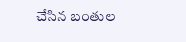చేసిన బంతుల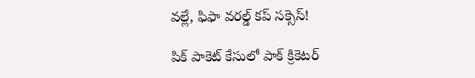వ‌ల్లే, ఫిఫా వరల్డ్ కప్ స‌క్సెస్!

పిక్ పాకెట్ కేసులో పాక్ క్రికెట‌ర్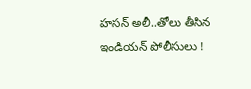హసన్ అలీ..తోలు తీసిన ఇండియ‌న్‌ పోలీసులు !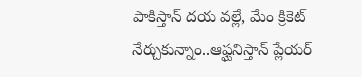పాకిస్తాన్ ద‌య వ‌ల్లే, మేం క్రికెట్ నేర్చుకున్నాం..ఆఫ్ఘనిస్తాన్ ప్లేయ‌ర్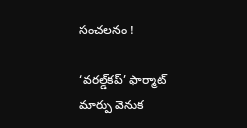సంచ‌ల‌నం !

‘వరల్డ్‌కప్‌’ ఫార్మాట్‌ మార్పు వెనుక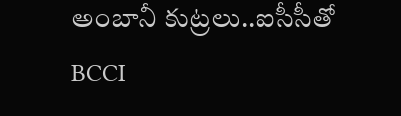అంబానీ కుట్ర‌లు..ఐసీసీతో BCCI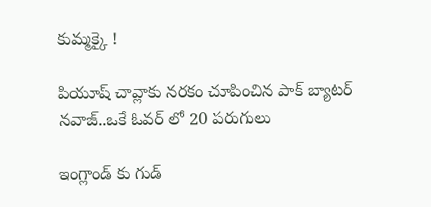కుమ్మ‌క్కై !

పియూష్ చావ్లాకు న‌ర‌కం చూపించిన‌ పాక్ బ్యాట‌ర్ న‌వాజ్..ఒకే ఓవ‌ర్ లో 20 ప‌రుగులు

ఇంగ్లాండ్ కు గుడ్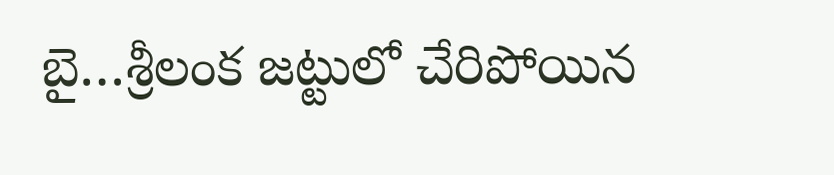బై…శ్రీలంక జ‌ట్టులో చేరిపోయిన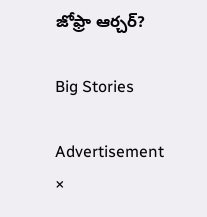జోఫ్రా ఆర్చ‌ర్‌?

Big Stories

Advertisement
×